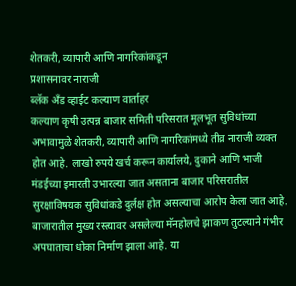शेतकरी, व्यापारी आणि नागरिकांकडून
प्रशासनावर नाराजी
ब्लॅक अँड व्हाईट कल्याण वार्ताहर
कल्याण कृषी उत्पन्न बाजार समिती परिसरात मूलभूत सुविधांच्या अभावामुळे शेतकरी, व्यापारी आणि नागरिकांमध्ये तीव्र नाराजी व्यक्त होत आहे. लाखो रुपये खर्च करून कार्यालये, दुकाने आणि भाजी मंडईच्या इमारती उभारल्या जात असताना बाजार परिसरातील सुरक्षाविषयक सुविधांकडे दुर्लक्ष होत असल्याचा आरोप केला जात आहे.
बाजारातील मुख्य रस्त्यावर असलेल्या मॅनहोलचे झाकण तुटल्याने गंभीर अपघाताचा धोका निर्माण झाला आहे. या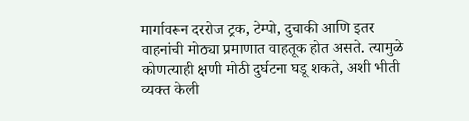मार्गावरून दररोज ट्रक, टेम्पो, दुचाकी आणि इतर वाहनांची मोठ्या प्रमाणात वाहतूक होत असते. त्यामुळे कोणत्याही क्षणी मोठी दुर्घटना घडू शकते, अशी भीती व्यक्त केली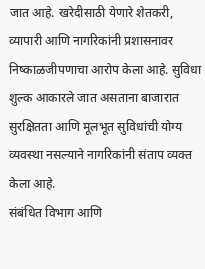जात आहे. खरेदीसाठी येणारे शेतकरी, व्यापारी आणि नागरिकांनी प्रशासनावर निष्काळजीपणाचा आरोप केला आहे. सुविधा शुल्क आकारले जात असताना बाजारात सुरक्षितता आणि मूलभूत सुविधांची योग्य व्यवस्था नसल्याने नागरिकांनी संताप व्यक्त केला आहे.
संबंधित विभाग आणि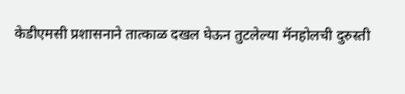केडीएमसी प्रशासनाने तात्काळ दखल घेऊन तुटलेल्या मॅनहोलची दुरुस्ती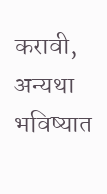करावी, अन्यथा भविष्यात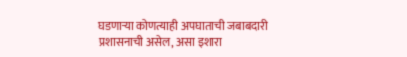घडणाऱ्या कोणत्याही अपघाताची जबाबदारी प्रशासनाची असेल, असा इशारा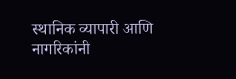स्थानिक व्यापारी आणि नागरिकांनी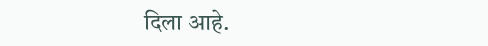दिला आहे.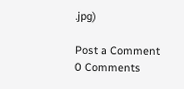.jpg)

Post a Comment
0 Comments